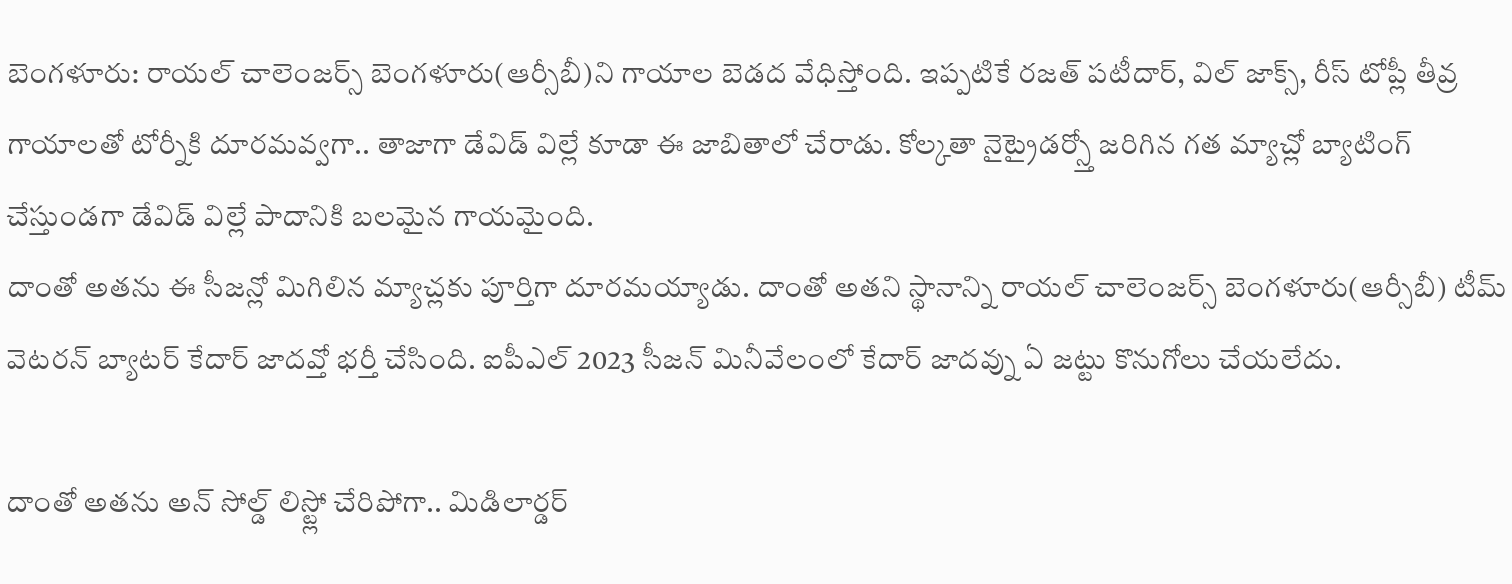బెంగళూరు: రాయల్ చాలెంజర్స్ బెంగళూరు(ఆర్సీబీ)ని గాయాల బెడద వేధిస్తోంది. ఇప్పటికే రజత్ పటీదార్, విల్ జాక్స్, రీస్ టోప్లీ తీవ్ర గాయాలతో టోర్నీకి దూరమవ్వగా.. తాజాగా డేవిడ్ విల్లే కూడా ఈ జాబితాలో చేరాడు. కోల్కతా నైట్రైడర్స్తో జరిగిన గత మ్యాచ్లో బ్యాటింగ్ చేస్తుండగా డేవిడ్ విల్లే పాదానికి బలమైన గాయమైంది.
దాంతో అతను ఈ సీజన్లో మిగిలిన మ్యాచ్లకు పూర్తిగా దూరమయ్యాడు. దాంతో అతని స్థానాన్ని రాయల్ చాలెంజర్స్ బెంగళూరు(ఆర్సీబీ) టీమ్ వెటరన్ బ్యాటర్ కేదార్ జాదవ్తో భర్తీ చేసింది. ఐపీఎల్ 2023 సీజన్ మినీవేలంలో కేదార్ జాదవ్ను ఏ జట్టు కొనుగోలు చేయలేదు.

దాంతో అతను అన్ సోల్డ్ లిస్ట్లో చేరిపోగా.. మిడిలార్డర్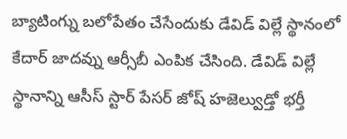బ్యాటింగ్ను బలోపేతం చేసేందుకు డేవిడ్ విల్లే స్థానంలో కేదార్ జాదవ్ను ఆర్సీబీ ఎంపిక చేసింది. డేవిడ్ విల్లే స్థానాన్ని ఆసీస్ స్టార్ పేసర్ జోష్ హజెల్వుడ్తో భర్తీ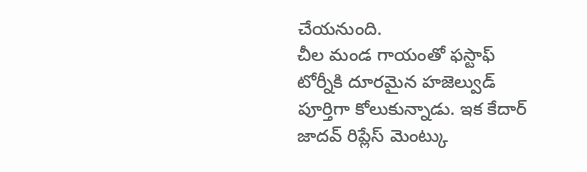చేయనుంది.
చీల మండ గాయంతో ఫస్టాఫ్ టోర్నీకి దూరమైన హజెల్వుడ్ పూర్తిగా కోలుకున్నాడు. ఇక కేదార్ జాదవ్ రిప్లేస్ మెంట్కు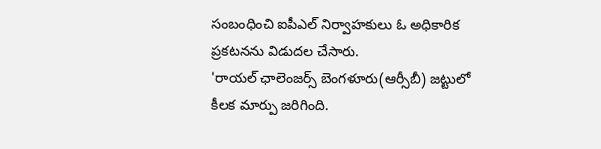సంబంధించి ఐపీఎల్ నిర్వాహకులు ఓ అధికారిక ప్రకటనను విడుదల చేసారు.
'రాయల్ ఛాలెంజర్స్ బెంగళూరు(ఆర్సీబీ) జట్టులో కీలక మార్పు జరిగింది.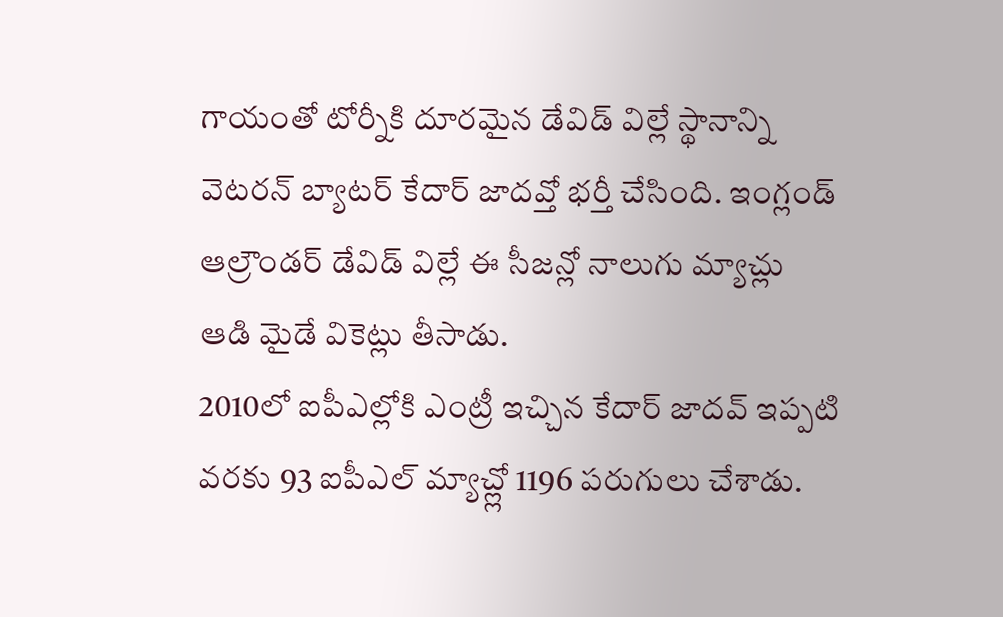గాయంతో టోర్నీకి దూరమైన డేవిడ్ విల్లే స్థానాన్ని వెటరన్ బ్యాటర్ కేదార్ జాదవ్తో భర్తీ చేసింది. ఇంగ్లండ్ ఆల్రౌండర్ డేవిడ్ విల్లే ఈ సీజన్లో నాలుగు మ్యాచ్లు ఆడి మైడే వికెట్లు తీసాడు.
2010లో ఐపీఎల్లోకి ఎంట్రీ ఇచ్చిన కేదార్ జాదవ్ ఇప్పటి వరకు 93 ఐపీఎల్ మ్యాచ్ల్లో 1196 పరుగులు చేశాడు.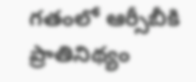గతంలో ఆర్సీబీకి ప్రాతినిథ్యం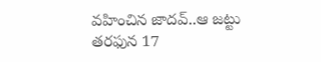వహించిన జాదవ్..ఆ జట్టు తరఫున 17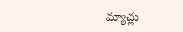మ్యాచ్లు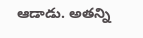ఆడాడు. అతన్ని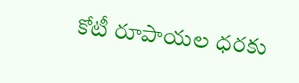కోటీ రూపాయల ధరకు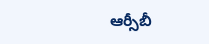ఆర్సీబీ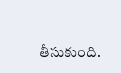తీసుకుంది.